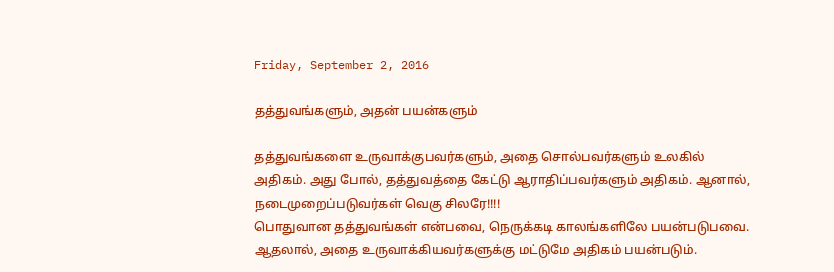Friday, September 2, 2016

தத்துவங்களும், அதன் பயன்களும்

தத்துவங்களை உருவாக்குபவர்களும், அதை சொல்பவர்களும் உலகில் அதிகம். அது போல், தத்துவத்தை கேட்டு ஆராதிப்பவர்களும் அதிகம். ஆனால், நடைமுறைப்படுவர்கள் வெகு சிலரே!!!!
பொதுவான தத்துவங்கள் என்பவை, நெருக்கடி காலங்களிலே பயன்படுபவை. ஆதலால், அதை உருவாக்கியவர்களுக்கு மட்டுமே அதிகம் பயன்படும்.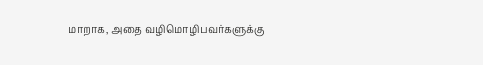மாறாக, அதை வழிமொழிபவர்களுக்கு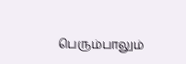பெரும்பாலும்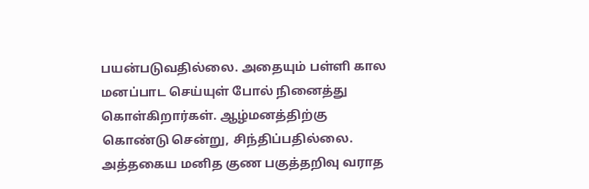பயன்படுவதில்லை. அதையும் பள்ளி கால மனப்பாட செய்யுள் போல் நினைத்து கொள்கிறார்கள். ஆழ்மனத்திற்கு கொண்டு சென்று, சிந்திப்பதில்லை.
அத்தகைய மனித குண பகுத்தறிவு வராத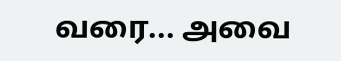வரை... அவை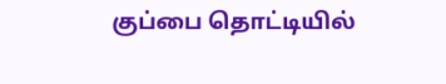குப்பை தொட்டியில்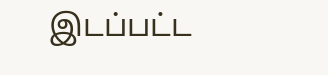இடப்பட்ட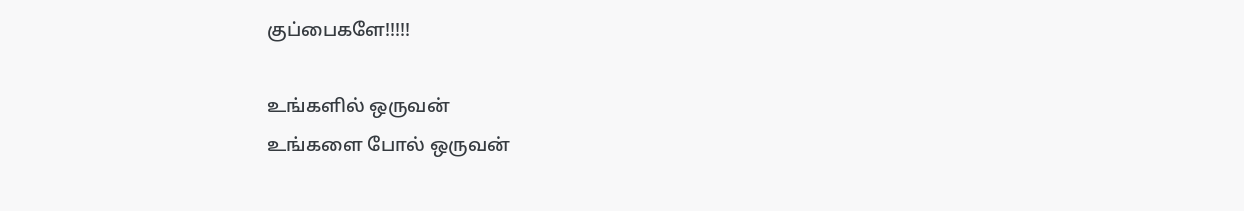குப்பைகளே!!!!!

உங்களில் ஒருவன்
உங்களை போல் ஒருவன்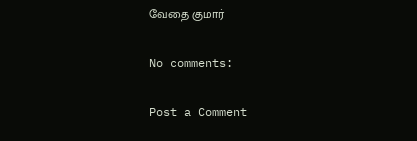வேதை குமார்

No comments:

Post a Comment